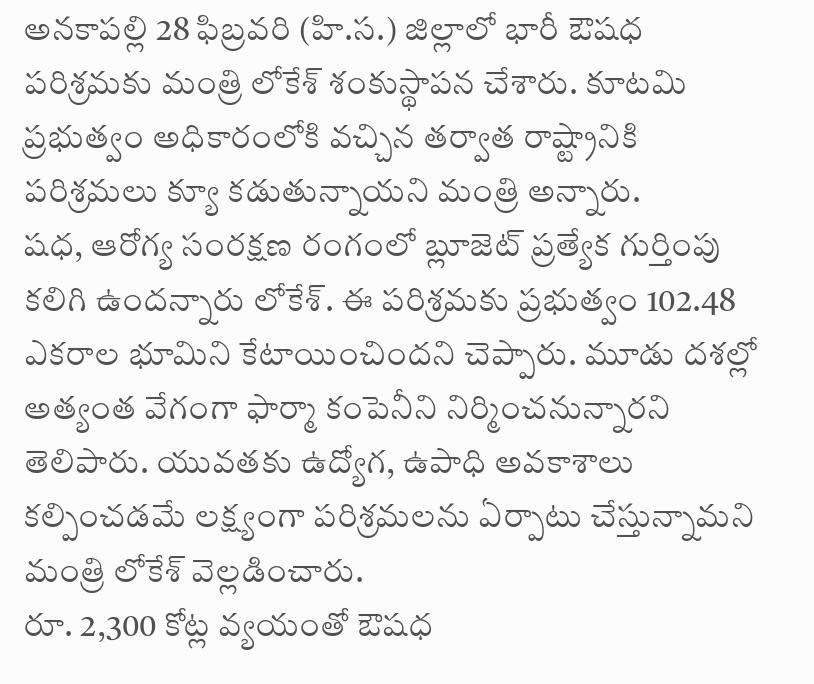అనకాపల్లి 28 ఫిబ్రవరి (హి.స.) జిల్లాలో భారీ ఔషధ పరిశ్రమకు మంత్రి లోకేశ్ శంకుస్థాపన చేశారు. కూటమి ప్రభుత్వం అధికారంలోకి వచ్చిన తర్వాత రాష్ట్రానికి పరిశ్రమలు క్యూ కడుతున్నాయని మంత్రి అన్నారు.
షధ, ఆరోగ్య సంరక్షణ రంగంలో బ్లూజెట్ ప్రత్యేక గుర్తింపు కలిగి ఉందన్నారు లోకేశ్. ఈ పరిశ్రమకు ప్రభుత్వం 102.48 ఎకరాల భూమిని కేటాయించిందని చెప్పారు. మూడు దశల్లో అత్యంత వేగంగా ఫార్మా కంపెనీని నిర్మించనున్నారని తెలిపారు. యువతకు ఉద్యోగ, ఉపాధి అవకాశాలు కల్పించడమే లక్ష్యంగా పరిశ్రమలను ఏర్పాటు చేస్తున్నామని మంత్రి లోకేశ్ వెల్లడించారు.
రూ. 2,300 కోట్ల వ్యయంతో ఔషధ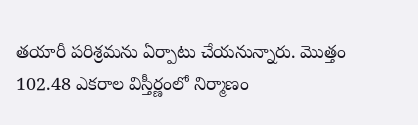తయారీ పరిశ్రమను ఏర్పాటు చేయనున్నారు. మొత్తం 102.48 ఎకరాల విస్తీర్ణంలో నిర్మాణం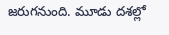జరుగనుంది. మూడు దశల్లో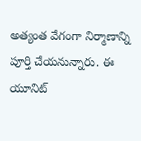అత్యంత వేగంగా నిర్మాణాన్ని పూర్తి చేయనున్నారు. ఈ యూనిట్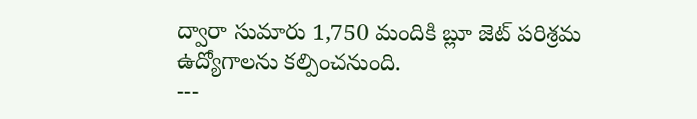ద్వారా సుమారు 1,750 మందికి బ్లూ జెట్ పరిశ్రమ ఉద్యోగాలను కల్పించనుంది.
---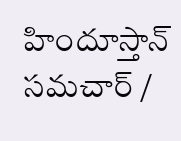హిందూస్తాన్ సమచార్ /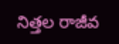నిత్తల రాజీవ